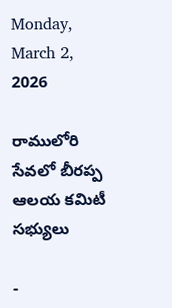Monday, March 2, 2026

రాములోరి సేవలో బీరప్ప ఆలయ కమిటీ సభ్యులు

-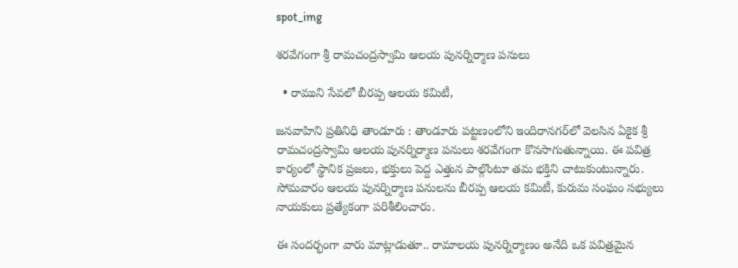spot_img

శరవేగంగా శ్రీ రామచంద్రస్వామి ఆలయ పునర్నిర్మాణ పనులు

  • రాముని సేవలో బీరప్ప ఆలయ కమిటీ,

జనవాహిని ప్రతినిధి తాండూరు : తాండూరు పట్టణంలోని ఇందిరానగర్‌లో వెలసిన ఏకైక శ్రీ రామచంద్రస్వామి ఆలయ పునర్నిర్మాణ పనులు శరవేగంగా కొనసాగుతున్నాయి. ఈ పవిత్ర కార్యంలో స్థానిక ప్రజలు, భక్తులు పెద్ద ఎత్తున పాల్గొంటూ తమ భక్తిని చాటుకుంటున్నారు. సోమవారం ఆలయ పునర్నిర్మాణ పనులను బీరప్ప ఆలయ కమిటీ, కురుమ సంఘం సభ్యులు నాయకులు ప్రత్యేకంగా పరిశీలించారు.

ఈ సందర్భంగా వారు మాట్లాడుతూ.. రామాలయ పునర్నిర్మాణం అనేది ఒక పవిత్రమైన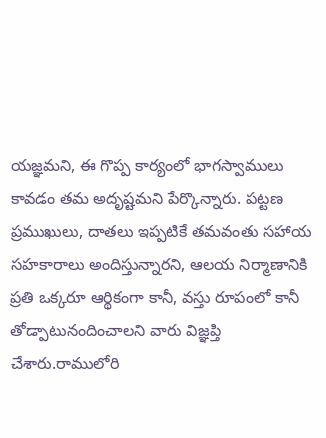యజ్ఞమని, ఈ గొప్ప కార్యంలో భాగస్వాములు కావడం తమ అదృష్టమని పేర్కొన్నారు. పట్టణ ప్రముఖులు, దాతలు ఇప్పటికే తమవంతు సహాయ సహకారాలు అందిస్తున్నారని, ఆలయ నిర్మాణానికి ప్రతి ఒక్కరూ ఆర్థికంగా కానీ, వస్తు రూపంలో కానీ తోడ్పాటునందించాలని వారు విజ్ఞప్తి చేశారు.రాములోరి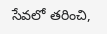సేవలో తరించి,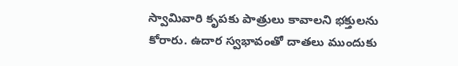స్వామివారి కృపకు పాత్రులు కావాలని భక్తులను కోరారు. ఉదార స్వభావంతో దాతలు ముందుకు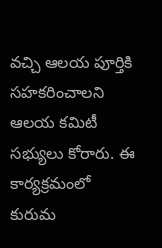వచ్చి ఆలయ పూర్తికి సహకరించాలని ఆలయ కమిటీ సభ్యులు కోరారు. ఈ కార్యక్రమంలో కురుమ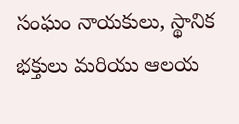సంఘం నాయకులు, స్థానిక భక్తులు మరియు ఆలయ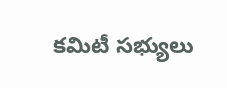కమిటీ సభ్యులు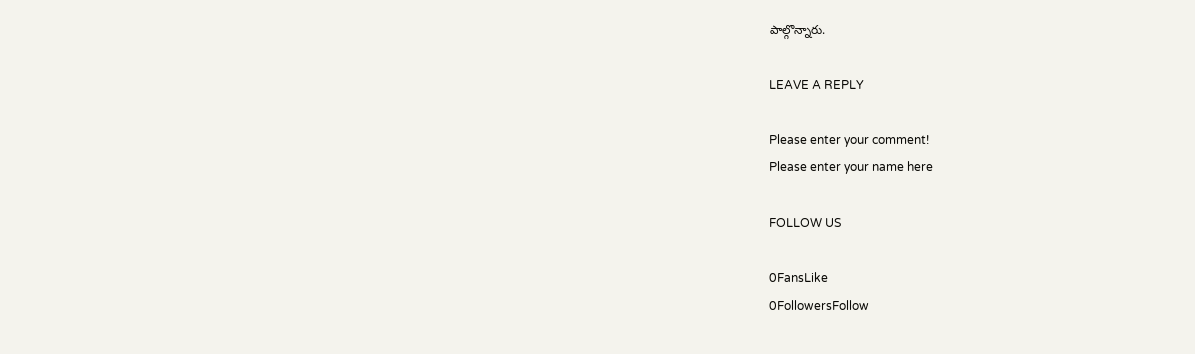పాల్గొన్నారు.

LEAVE A REPLY

Please enter your comment!
Please enter your name here

FOLLOW US

0FansLike
0FollowersFollow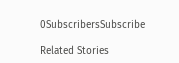0SubscribersSubscribe

Related Stories